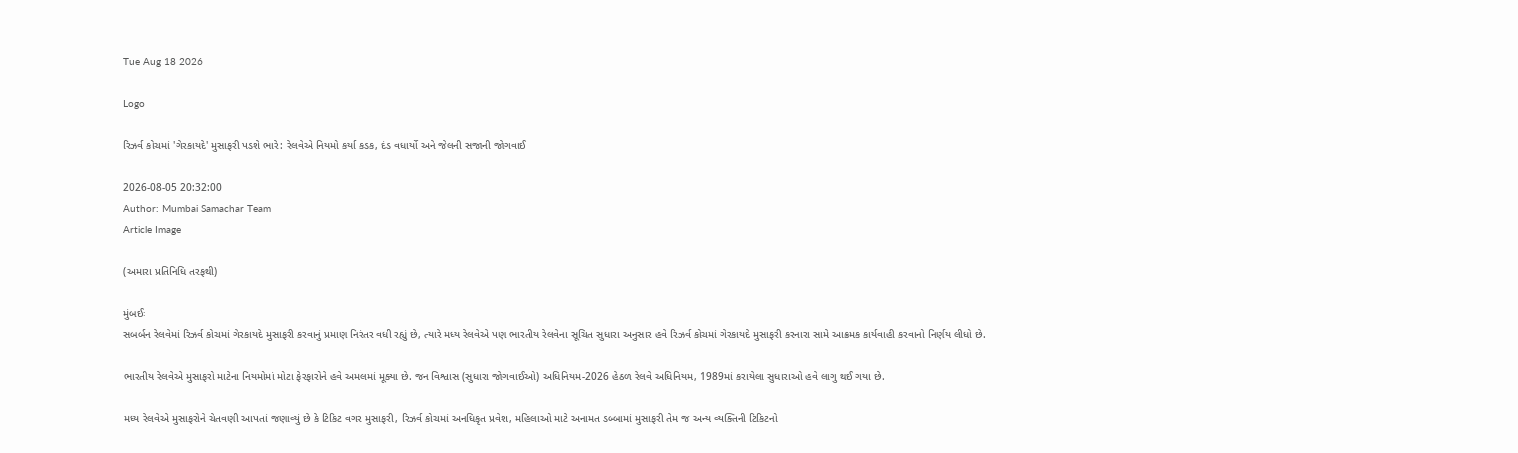Tue Aug 18 2026

Logo

રિઝર્વ કોચમાં 'ગેરકાયદે' મુસાફરી પડશે ભારે: રેલવેએ નિયમો કર્યા કડક, દંડ વધાર્યો અને જેલની સજાની જોગવાઈ

2026-08-05 20:32:00
Author: Mumbai Samachar Team
Article Image

(અમારા પ્રતિનિધિ તરફથી)

મુંબઈઃ
સબર્બન રેલવેમાં રિઝર્વ કોચમાં ગેરકાયદે મુસાફરી કરવાનું પ્રમાણ નિરંતર વધી રહ્યું છે, ત્યારે મધ્ય રેલવેએ પણ ભારતીય રેલવેના સૂચિત સુધારા અનુસાર હવે રિઝર્વ કોચમાં ગેરકાયદે મુસાફરી કરનારા સામે આક્રમક કાર્યવાહી કરવાનો નિર્ણય લીધો છે.

ભારતીય રેલવેએ મુસાફરો માટેના નિયમોમાં મોટા ફેરફારોને હવે અમલમાં મૂક્યા છે. જન વિશ્વાસ (સુધારા જોગવાઈઓ) અધિનિયમ-2026 હેઠળ રેલવે અધિનિયમ, 1989માં કરાયેલા સુધારાઓ હવે લાગુ થઈ ગયા છે.

મધ્ય રેલવેએ મુસાફરોને ચેતવણી આપતાં જણાવ્યું છે કે ટિકિટ વગર મુસાફરી, રિઝર્વ કોચમાં અનધિકૃત પ્રવેશ, મહિલાઓ માટે અનામત ડબ્બામાં મુસાફરી તેમ જ અન્ય વ્યક્તિની ટિકિટનો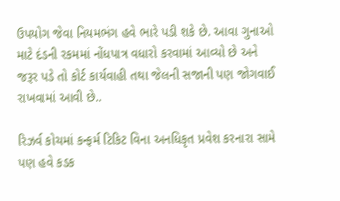ઉપયોગ જેવા નિયમભંગ હવે ભારે પડી શકે છે. આવા ગુનાઓ માટે દંડની રકમમાં નોંધપાત્ર વધારો કરવામાં આવ્યો છે અને જરૂર પડે તો કોર્ટ કાર્યવાહી તથા જેલની સજાની પણ જોગવાઈ રાખવામાં આવી છે..

રિઝર્વ કોચમાં કન્ફર્મ ટિકિટ વિના અનધિકૃત પ્રવેશ કરનારા સામે પણ હવે કડક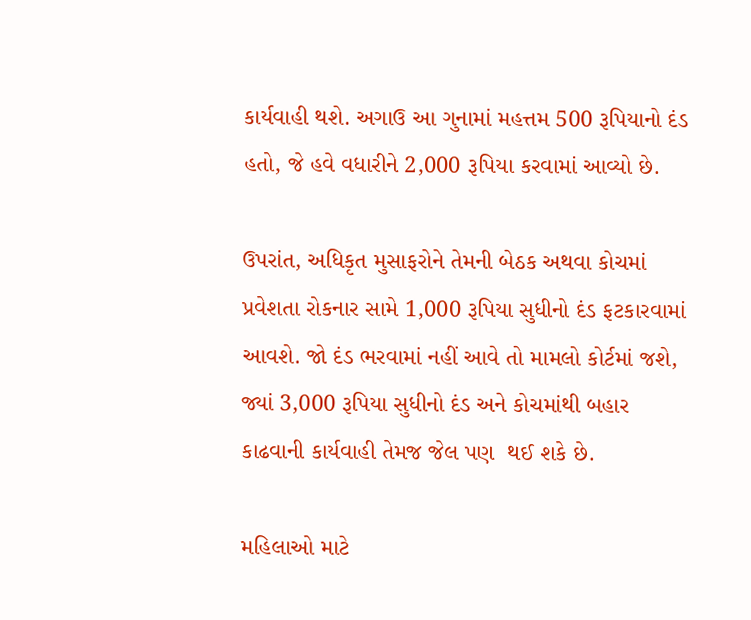કાર્યવાહી થશે. અગાઉ આ ગુનામાં મહત્તમ 500 રૂપિયાનો દંડ હતો, જે હવે વધારીને 2,000 રૂપિયા કરવામાં આવ્યો છે.

ઉપરાંત, અધિકૃત મુસાફરોને તેમની બેઠક અથવા કોચમાં પ્રવેશતા રોકનાર સામે 1,000 રૂપિયા સુધીનો દંડ ફટકારવામાં આવશે. જો દંડ ભરવામાં નહીં આવે તો મામલો કોર્ટમાં જશે, જ્યાં 3,000 રૂપિયા સુધીનો દંડ અને કોચમાંથી બહાર કાઢવાની કાર્યવાહી તેમજ જેલ પણ  થઈ શકે છે.

મહિલાઓ માટે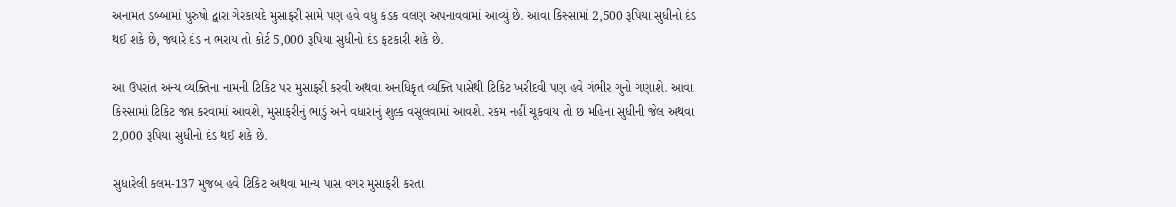અનામત ડબ્બામાં પુરુષો દ્વારા ગેરકાયદે મુસાફરી સામે પણ હવે વધુ કડક વલણ અપનાવવામાં આવ્યું છે. આવા કિસ્સામાં 2,500 રૂપિયા સુધીનો દંડ થઈ શકે છે, જ્યારે દંડ ન ભરાય તો કોર્ટ 5,000 રૂપિયા સુધીનો દંડ ફટકારી શકે છે.

આ ઉપરાંત અન્ય વ્યક્તિના નામની ટિકિટ પર મુસાફરી કરવી અથવા અનધિકૃત વ્યક્તિ પાસેથી ટિકિટ ખરીદવી પણ હવે ગંભીર ગુનો ગણાશે. આવા કિસ્સામાં ટિકિટ જપ્ત કરવામાં આવશે, મુસાફરીનું ભાડું અને વધારાનું શુલ્ક વસૂલવામાં આવશે. રકમ નહીં ચૂકવાય તો છ મહિના સુધીની જેલ અથવા 2,000 રૂપિયા સુધીનો દંડ થઈ શકે છે.

સુધારેલી કલમ-137 મુજબ હવે ટિકિટ અથવા માન્ય પાસ વગર મુસાફરી કરતા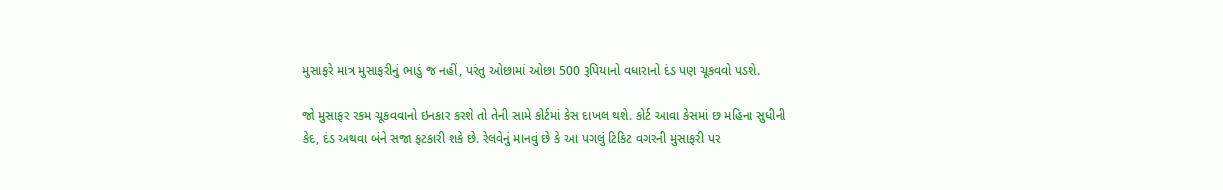મુસાફરે માત્ર મુસાફરીનું ભાડું જ નહીં, પરંતુ ઓછામાં ઓછા 500 રૂપિયાનો વધારાનો દંડ પણ ચૂકવવો પડશે.

જો મુસાફર રકમ ચૂકવવાનો ઇનકાર કરશે તો તેની સામે કોર્ટમાં કેસ દાખલ થશે. કોર્ટ આવા કેસમાં છ મહિના સુધીની કેદ, દંડ અથવા બંને સજા ફટકારી શકે છે. રેલવેનું માનવું છે કે આ પગલું ટિકિટ વગરની મુસાફરી પર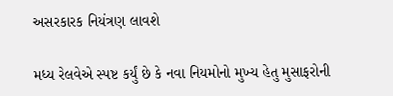અસરકારક નિયંત્રણ લાવશે

મધ્ય રેલવેએ સ્પષ્ટ કર્યું છે કે નવા નિયમોનો મુખ્ય હેતુ મુસાફરોની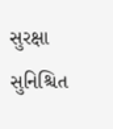સુરક્ષા સુનિશ્ચિત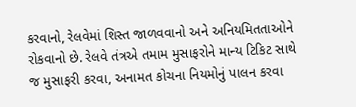કરવાનો, રેલવેમાં શિસ્ત જાળવવાનો અને અનિયમિતતાઓને રોકવાનો છે. રેલવે તંત્રએ તમામ મુસાફરોને માન્ય ટિકિટ સાથે જ મુસાફરી કરવા, અનામત કોચના નિયમોનું પાલન કરવા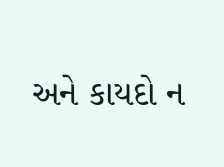અને કાયદો ન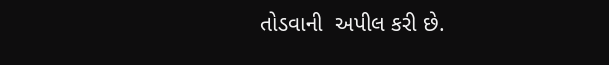તોડવાની  અપીલ કરી છે.